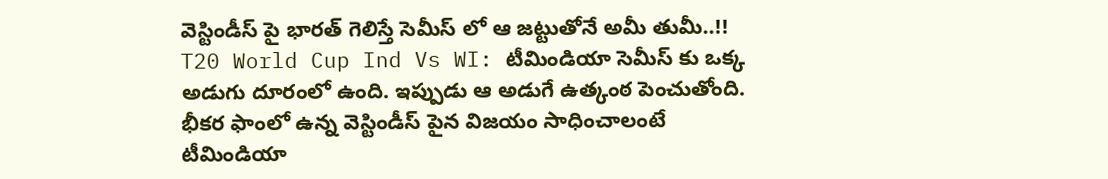వెస్టిండీస్ పై భారత్ గెలిస్తే సెమీస్ లో ఆ జట్టుతోనే అమీ తుమీ..!!
T20 World Cup Ind Vs WI: టీమిండియా సెమీస్ కు ఒక్క అడుగు దూరంలో ఉంది. ఇప్పుడు ఆ అడుగే ఉత్కంఠ పెంచుతోంది. భీకర ఫాంలో ఉన్న వెస్టిండీస్ పైన విజయం సాధించాలంటే టీమిండియా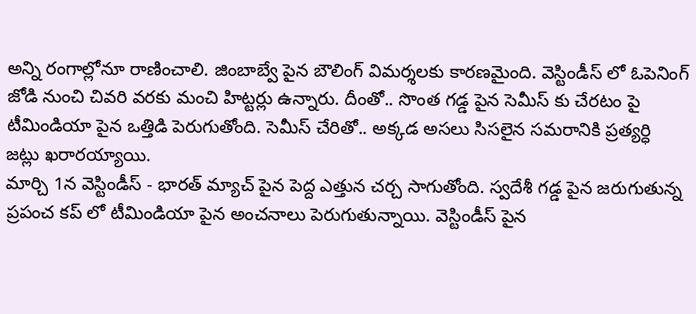అన్ని రంగాల్లోనూ రాణించాలి. జింబాబ్వే పైన బౌలింగ్ విమర్శలకు కారణమైంది. వెస్టిండీస్ లో ఓపెనింగ్ జోడి నుంచి చివరి వరకు మంచి హిట్టర్లు ఉన్నారు. దీంతో.. సొంత గడ్డ పైన సెమీస్ కు చేరటం పై టీమిండియా పైన ఒత్తిడి పెరుగుతోంది. సెమీస్ చేరితో.. అక్కడ అసలు సిసలైన సమరానికి ప్రత్యర్ధి జట్లు ఖరారయ్యాయి.
మార్చి 1న వెస్టిండీస్ - భారత్ మ్యాచ్ పైన పెద్ద ఎత్తున చర్చ సాగుతోంది. స్వదేశీ గడ్డ పైన జరుగుతున్న ప్రపంచ కప్ లో టీమిండియా పైన అంచనాలు పెరుగుతున్నాయి. వెస్టిండీస్ పైన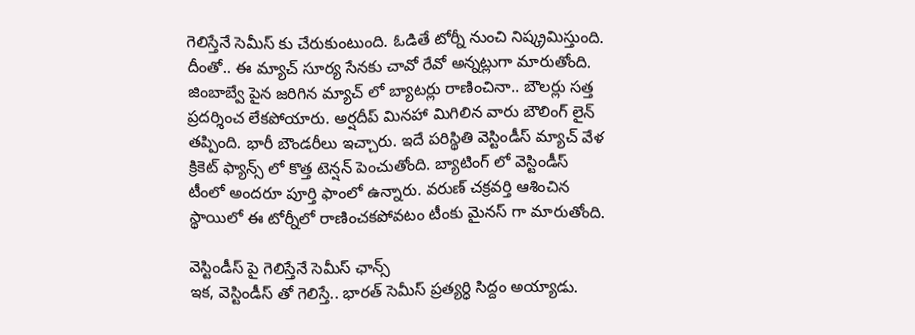గెలిస్తేనే సెమీస్ కు చేరుకుంటుంది. ఓడితే టోర్నీ నుంచి నిష్క్రమిస్తుంది. దీంతో.. ఈ మ్యాచ్ సూర్య సేనకు చావో రేవో అన్నట్లుగా మారుతోంది. జింబాబ్వే పైన జరిగిన మ్యాచ్ లో బ్యాటర్లు రాణించినా.. బౌలర్లు సత్త ప్రదర్శించ లేకపోయారు. అర్షదీప్ మినహా మిగిలిన వారు బౌలింగ్ లైన్ తప్పింది. భారీ బౌండరీలు ఇచ్చారు. ఇదే పరిస్థితి వెస్టిండీస్ మ్యాచ్ వేళ క్రికెట్ ఫ్యాన్స్ లో కొత్త టెన్షన్ పెంచుతోంది. బ్యాటింగ్ లో వెస్టిండీస్ టీంలో అందరూ పూర్తి ఫాంలో ఉన్నారు. వరుణ్ చక్రవర్తి ఆశించిన స్థాయిలో ఈ టోర్నీలో రాణించకపోవటం టీంకు మైనస్ గా మారుతోంది.

వెస్టిండీస్ పై గెలిస్తేనే సెమీస్ ఛాన్స్
ఇక, వెస్టిండీస్ తో గెలిస్తే.. భారత్ సెమీస్ ప్రత్యర్ధి సిద్దం అయ్యాడు.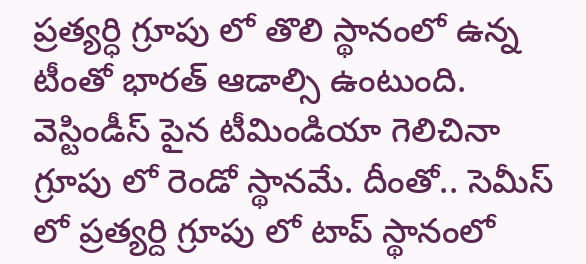ప్రత్యర్ధి గ్రూపు లో తొలి స్థానంలో ఉన్న టీంతో భారత్ ఆడాల్సి ఉంటుంది. వెస్టిండీస్ పైన టీమిండియా గెలిచినా గ్రూపు లో రెండో స్థానమే. దీంతో.. సెమీస్ లో ప్రత్యర్ది గ్రూపు లో టాప్ స్థానంలో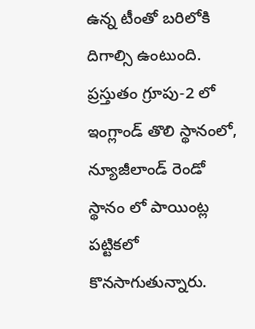ఉన్న టీంతో బరిలోకి దిగాల్సి ఉంటుంది. ప్రస్తుతం గ్రూపు-2 లో ఇంగ్లాండ్ తొలి స్థానంలో, న్యూజీలాండ్ రెండో స్థానం లో పాయింట్ల పట్టికలో కొనసాగుతున్నారు.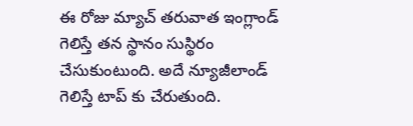ఈ రోజు మ్యాచ్ తరువాత ఇంగ్లాండ్ గెలిస్తే తన స్థానం సుస్థిరం చేసుకుంటుంది. అదే న్యూజీలాండ్ గెలిస్తే టాప్ కు చేరుతుంది.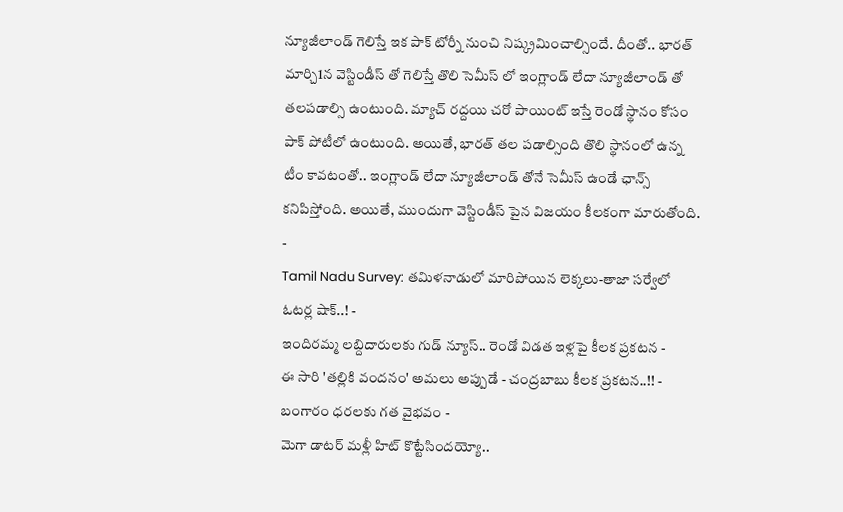న్యూజీలాండ్ గెలిస్తే ఇక పాక్ టోర్నీ నుంచి నిష్క్రమించాల్సిందే. దీంతో.. భారత్ మార్చి1న వెస్టిండీస్ తో గెలిస్తే తొలి సెమీస్ లో ఇంగ్లాండ్ లేదా న్యూజీలాండ్ తో తలపడాల్సి ఉంటుంది. మ్యాచ్ రద్దయి చరో పాయింట్ ఇస్తే రెండో స్థానం కోసం పాక్ పోటీలో ఉంటుంది. అయితే, భారత్ తల పడాల్సింది తొలి స్థానంలో ఉన్న టీం కావటంతో.. ఇంగ్లాండ్ లేదా న్యూజీలాండ్ తోనే సెమీస్ ఉండే ఛాన్స్ కనిపిస్తోంది. అయితే, ముందుగా వెస్టిండీస్ పైన విజయం కీలకంగా మారుతోంది.
-
Tamil Nadu Survey: తమిళనాడులో మారిపోయిన లెక్కలు-తాజా సర్వేలో ఓటర్ల షాక్..! -
ఇందిరమ్మ లబ్దిదారులకు గుడ్ న్యూస్.. రెండో విడత ఇళ్లపై కీలక ప్రకటన -
ఈ సారి 'తల్లికి వందనం' అమలు అప్పుడే - చంద్రబాబు కీలక ప్రకటన..!! -
బంగారం ధరలకు గత వైభవం -
మెగా డాటర్ మళ్లీ హిట్ కొట్టేసిందయ్యో..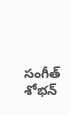సంగీత్ శోభన్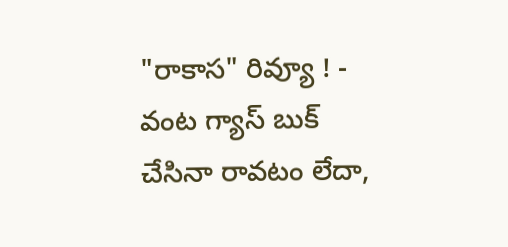"రాకాస" రివ్యూ ! -
వంట గ్యాస్ బుక్ చేసినా రావటం లేదా,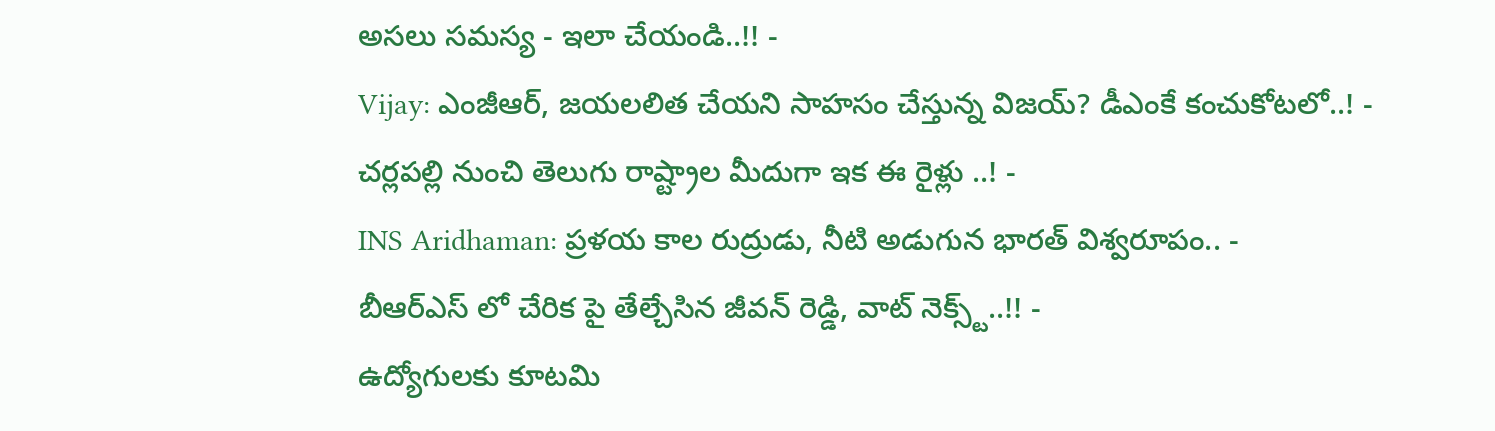అసలు సమస్య - ఇలా చేయండి..!! -
Vijay: ఎంజీఆర్, జయలలిత చేయని సాహసం చేస్తున్న విజయ్? డీఎంకే కంచుకోటలో..! -
చర్లపల్లి నుంచి తెలుగు రాష్ట్రాల మీదుగా ఇక ఈ రైళ్లు ..! -
INS Aridhaman: ప్రళయ కాల రుద్రుడు, నీటి అడుగున భారత్ విశ్వరూపం.. -
బీఆర్ఎస్ లో చేరిక పై తేల్చేసిన జీవన్ రెడ్డి, వాట్ నెక్స్ట్..!! -
ఉద్యోగులకు కూటమి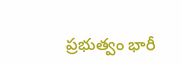ప్రభుత్వం భారీ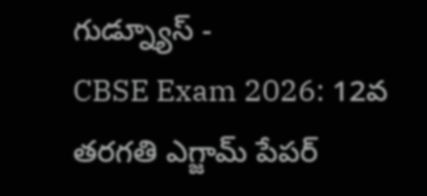గుడ్న్యూస్ -
CBSE Exam 2026: 12వ తరగతి ఎగ్జామ్ పేపర్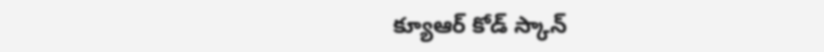క్యూఆర్ కోడ్ స్కాన్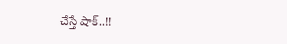చేస్తే షాక్..!!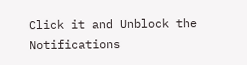Click it and Unblock the Notifications